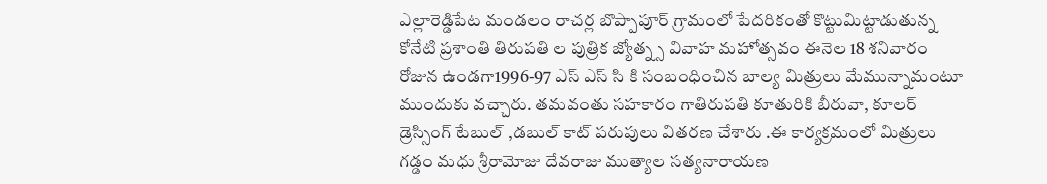ఎల్లారెడ్డిపేట మండలం రాచర్ల బొప్పాపూర్ గ్రామంలో పేదరికంతో కొట్టుమిట్టాడుతున్న కోనేటి ప్రశాంతి తిరుపతి ల పుత్రిక జ్యోత్న్స వివాహ మహోత్సవం ఈనెల 18 శనివారం రోజున ఉండగా1996-97 ఎస్ ఎస్ సి కి సంబంధించిన బాల్య మిత్రులు మేమున్నామంటూ ముందుకు వచ్చారు. తమవంతు సహకారం గాతిరుపతి కూతురికి బీరువా, కూలర్ డ్రెస్సింగ్ టేబుల్ ,డబుల్ కాట్ పరుపులు వితరణ చేశారు .ఈ కార్యక్రమంలో మిత్రులు గడ్డం మధు శ్రీరామోజు దేవరాజు ముత్యాల సత్యనారాయణ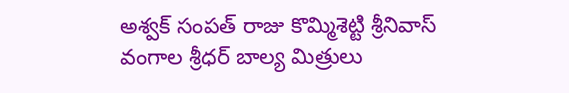అశ్వక్ సంపత్ రాజు కొమ్మిశెట్టి శ్రీనివాస్ వంగాల శ్రీధర్ బాల్య మిత్రులు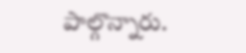పాల్గొన్నారు.